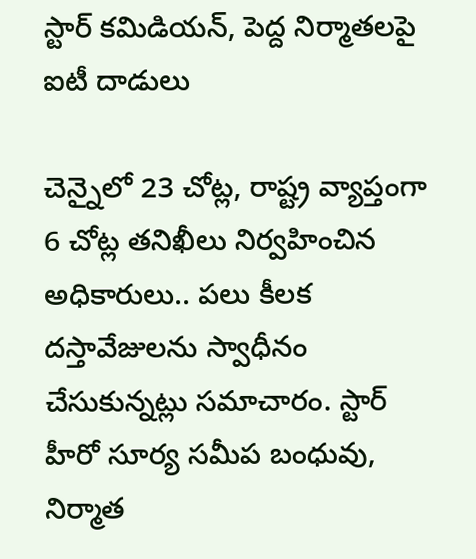స్టార్ కమిడియన్, పెద్ద నిర్మాతలపై ఐటీ దాడులు

చెన్నైలో 23 చోట్ల, రాష్ట్ర వ్యాప్తంగా 6 చోట్ల తనిఖీలు నిర్వహించిన అధికారులు.. పలు కీలక దస్తావేజులను స్వాధీనం చేసుకున్నట్లు సమాచారం. స్టార్ హీరో సూర్య సమీప బంధువు, నిర్మాత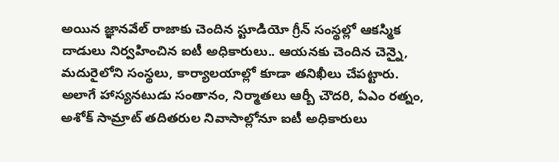అయిన జ్ఞానవేల్ రాజాకు చెందిన స్టూడియో గ్రీన్ సంస్థల్లో ఆకస్మిక దాడులు నిర్వహించిన ఐటీ అధికారులు.. ఆయనకు చెందిన చెన్నై, మదురైలోని సంస్థలు, కార్యాలయాల్లో కూడా తనిఖీలు చేపట్టారు. అలాగే హాస్యనటుడు సంతానం, నిర్మాతలు ఆర్బీ చౌదరి, ఏఎం రత్నం, అశోక్ సామ్రాట్ తదితరుల నివాసాల్లోనూ ఐటీ అధికారులు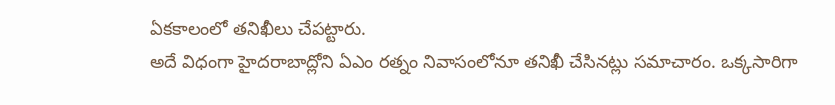ఏకకాలంలో తనిఖీలు చేపట్టారు.
అదే విధంగా హైదరాబాద్లోని ఏఎం రత్నం నివాసంలోనూ తనిఖీ చేసినట్లు సమాచారం. ఒక్కసారిగా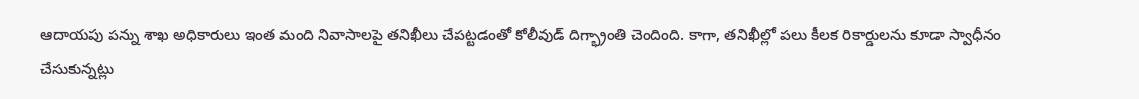ఆదాయపు పన్ను శాఖ అధికారులు ఇంత మంది నివాసాలపై తనిఖీలు చేపట్టడంతో కోలీవుడ్ దిగ్భ్రాంతి చెందింది. కాగా, తనిఖీల్లో పలు కీలక రికార్డులను కూడా స్వాధీనం చేసుకున్నట్లు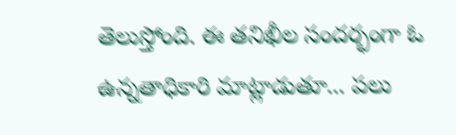తెలుస్తోంది. ఈ తనిఖీల సందర్భంగా ఓ ఉన్నతాధికారి మాట్లాడుతూ... పలు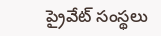ప్రైవేట్ సంస్థలు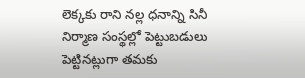లెక్కకు రాని నల్ల ధనాన్ని సినీ నిర్మాణ సంస్థల్లో పెట్టుబడులు పెట్టినట్లుగా తమకు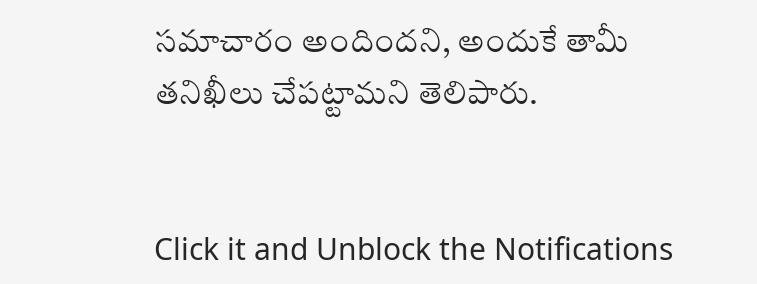సమాచారం అందిందని, అందుకే తామీ తనిఖీలు చేపట్టామని తెలిపారు.


Click it and Unblock the Notifications